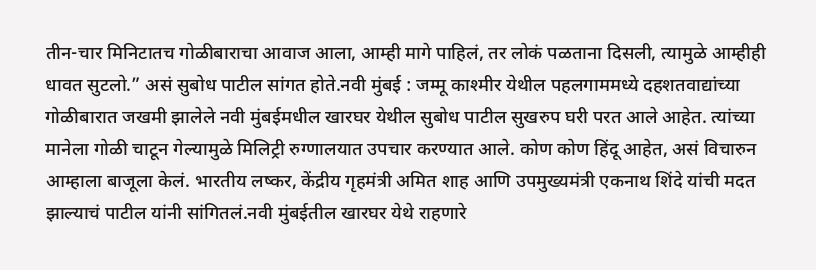तीन-चार मिनिटातच गोळीबाराचा आवाज आला, आम्ही मागे पाहिलं, तर लोकं पळताना दिसली, त्यामुळे आम्हीही धावत सुटलो.” असं सुबोध पाटील सांगत होते.नवी मुंबई : जम्मू काश्मीर येथील पहलगाममध्ये दहशतवाद्यांच्या गोळीबारात जखमी झालेले नवी मुंबईमधील खारघर येथील सुबोध पाटील सुखरुप घरी परत आले आहेत. त्यांच्या मानेला गोळी चाटून गेल्यामुळे मिलिट्री रुग्णालयात उपचार करण्यात आले. कोण कोण हिंदू आहेत, असं विचारुन आम्हाला बाजूला केलं. भारतीय लष्कर, केंद्रीय गृहमंत्री अमित शाह आणि उपमुख्यमंत्री एकनाथ शिंदे यांची मदत झाल्याचं पाटील यांनी सांगितलं.नवी मुंबईतील खारघर येथे राहणारे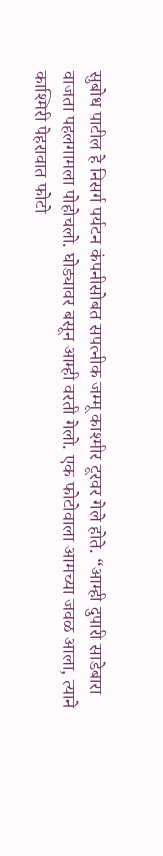सुबोध पाटील हे निसर्ग पर्यटन कंपनीसोबत सपत्नीक जम्मू काश्मीर टूरवर गेले होते. “आम्ही दुपारी साडेबारा वाजता पहलगामला पोहोचलो. घोड्यावर बसून आम्ही वरती गेलो. एक फोटोवाला आमच्या जवळ आला, त्याने काश्मिरी पेहरावात फोटो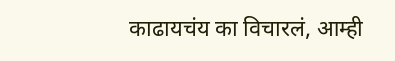काढायचंय का विचारलं, आम्ही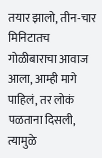तयार झालो, तीन-चार मिनिटातच गोळीबाराचा आवाज आला, आम्ही मागे पाहिलं, तर लोकं पळताना दिसली, त्यामुळे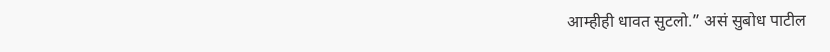आम्हीही धावत सुटलो.” असं सुबोध पाटील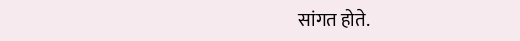सांगत होते.